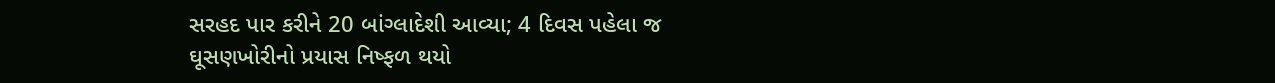સરહદ પાર કરીને 20 બાંગ્લાદેશી આવ્યા; 4 દિવસ પહેલા જ ઘૂસણખોરીનો પ્રયાસ નિષ્ફળ થયો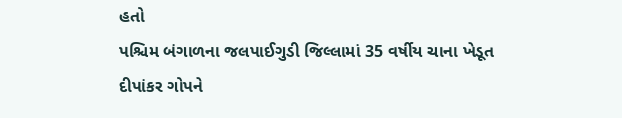હતો
પશ્ચિમ બંગાળના જલપાઈગુડી જિલ્લામાં 35 વર્ષીય ચાના ખેડૂત દીપાંકર ગોપને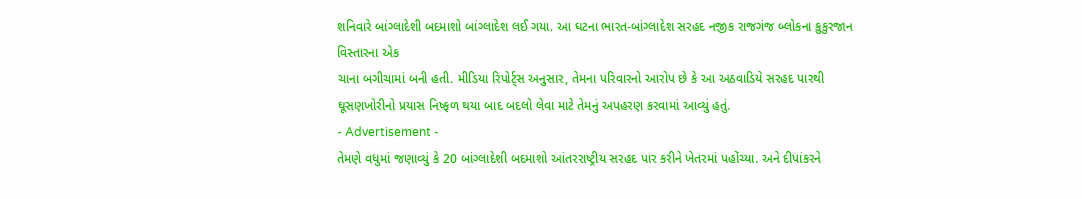શનિવારે બાંગ્લાદેશી બદમાશો બાંગ્લાદેશ લઈ ગયા. આ ઘટના ભારત-બાંગ્લાદેશ સરહદ નજીક રાજગંજ બ્લોકના કુકુરજાન વિસ્તારના એક
ચાના બગીચામાં બની હતી. મીડિયા રિપોર્ટ્સ અનુસાર, તેમના પરિવારનો આરોપ છે કે આ અઠવાડિયે સરહદ પારથી ઘૂસણખોરીનો પ્રયાસ નિષ્ફળ થયા બાદ બદલો લેવા માટે તેમનું અપહરણ કરવામાં આવ્યું હતું.
- Advertisement -
તેમણે વધુમાં જણાવ્યું કે 20 બાંગ્લાદેશી બદમાશો આંતરરાષ્ટ્રીય સરહદ પાર કરીને ખેતરમાં પહોંચ્યા. અને દીપાંકરને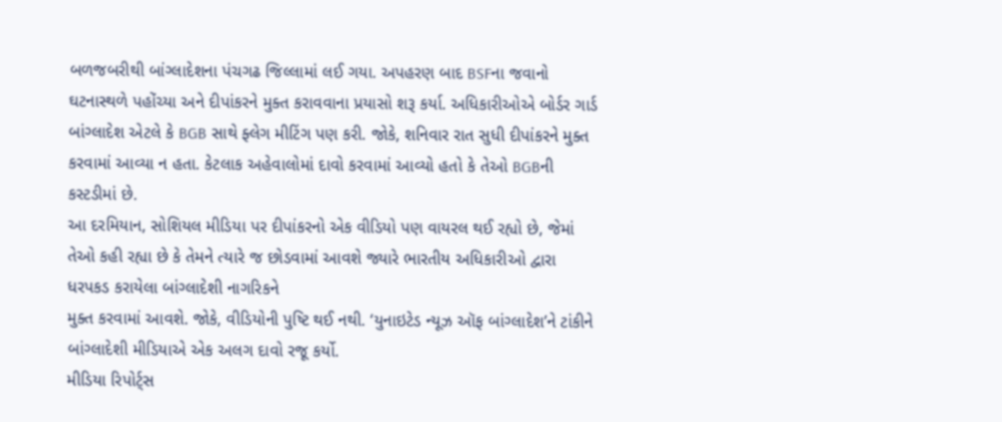બળજબરીથી બાંગ્લાદેશના પંચગઢ જિલ્લામાં લઈ ગયા. અપહરણ બાદ BSFના જવાનો ઘટનાસ્થળે પહોંચ્યા અને દીપાંકરને મુક્ત કરાવવાના પ્રયાસો શરૂ કર્યા. અધિકારીઓએ બોર્ડર ગાર્ડ બાંગ્લાદેશ એટલે કે BGB સાથે ફ્લેગ મીટિંગ પણ કરી. જોકે, શનિવાર રાત સુધી દીપાંકરને મુક્ત કરવામાં આવ્યા ન હતા. કેટલાક અહેવાલોમાં દાવો કરવામાં આવ્યો હતો કે તેઓ BGBની કસ્ટડીમાં છે.
આ દરમિયાન, સોશિયલ મીડિયા પર દીપાંકરનો એક વીડિયો પણ વાયરલ થઈ રહ્યો છે, જેમાં તેઓ કહી રહ્યા છે કે તેમને ત્યારે જ છોડવામાં આવશે જ્યારે ભારતીય અધિકારીઓ દ્વારા ધરપકડ કરાયેલા બાંગ્લાદેશી નાગરિકને
મુક્ત કરવામાં આવશે. જોકે, વીડિયોની પુષ્ટિ થઈ નથી. ‘યુનાઇટેડ ન્યૂઝ ઑફ બાંગ્લાદેશ’ને ટાંકીને બાંગ્લાદેશી મીડિયાએ એક અલગ દાવો રજૂ કર્યો.
મીડિયા રિપોર્ટ્સ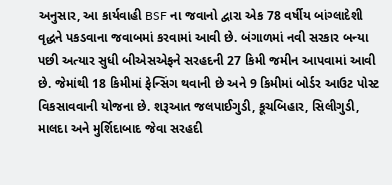અનુસાર, આ કાર્યવાહી BSF ના જવાનો દ્વારા એક 78 વર્ષીય બાંગ્લાદેશી વૃદ્ધને પકડવાના જવાબમાં કરવામાં આવી છે. બંગાળમાં નવી સરકાર બન્યા પછી અત્યાર સુધી બીએસએફને સરહદની 27 કિમી જમીન આપવામાં આવી છે. જેમાંથી 18 કિમીમાં ફેન્સિંગ થવાની છે અને 9 કિમીમાં બોર્ડર આઉટ પોસ્ટ વિકસાવવાની યોજના છે. શરૂઆત જલપાઈગુડી, કૂચબિહાર, સિલીગુડી, માલદા અને મુર્શિદાબાદ જેવા સરહદી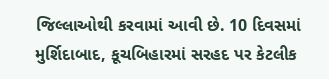જિલ્લાઓથી કરવામાં આવી છે. 10 દિવસમાં મુર્શિદાબાદ, કૂચબિહારમાં સરહદ પર કેટલીક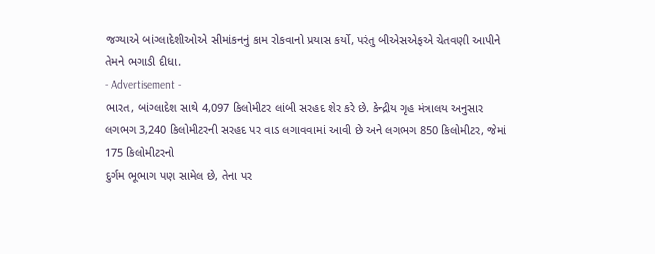જગ્યાએ બાંગ્લાદેશીઓએ સીમાંકનનું કામ રોકવાનો પ્રયાસ કર્યો, પરંતુ બીએસએફએ ચેતવણી આપીને તેમને ભગાડી દીધા.
- Advertisement -
ભારત, બાંગ્લાદેશ સાથે 4,097 કિલોમીટર લાંબી સરહદ શેર કરે છે. કેન્દ્રીય ગૃહ મંત્રાલય અનુસાર લગભગ 3,240 કિલોમીટરની સરહદ પર વાડ લગાવવામાં આવી છે અને લગભગ 850 કિલોમીટર, જેમાં 175 કિલોમીટરનો
દુર્ગમ ભૂભાગ પણ સામેલ છે, તેના પર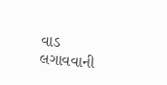વાડ લગાવવાની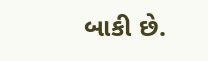બાકી છે.